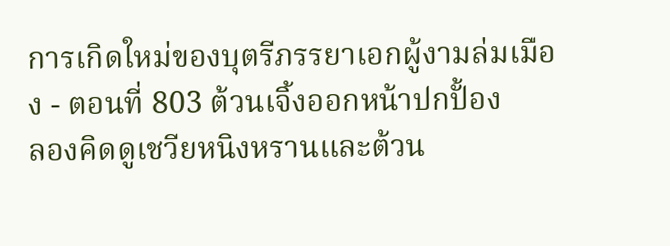การเกิดใหม่ของบุตรีภรรยาเอกผู้งามล่มเมือง - ตอนที่ 803 ต้วนเจิ้งออกหน้าปกปั้อง
ลองคิดดูเชวียหนิงหรานและต้วน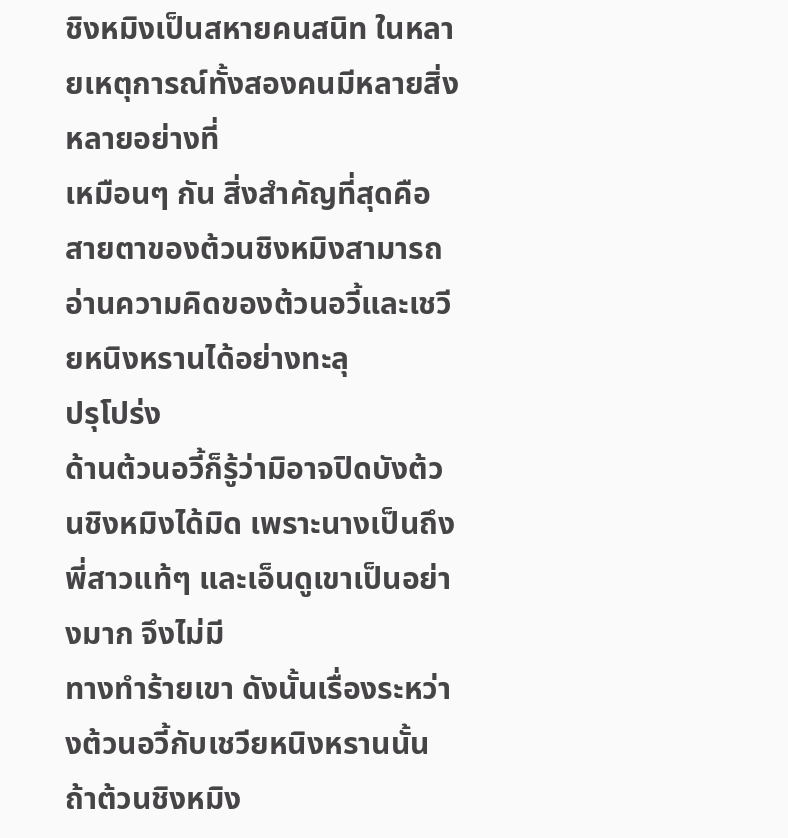ชิงหมิงเป็นสหายคนสนิท ในหลายเหตุการณ์ทั้งสองคนมีหลายสิ่งหลายอย่างที่
เหมือนๆ กัน สิ่งสำคัญที่สุดคือสายตาของต้วนชิงหมิงสามารถอ่านความคิดของต้วนอวี้และเชวียหนิงหรานได้อย่างทะลุ
ปรุโปร่ง
ด้านต้วนอวี้ก็รู้ว่ามิอาจปิดบังต้วนชิงหมิงได้มิด เพราะนางเป็นถึงพี่สาวแท้ๆ และเอ็นดูเขาเป็นอย่างมาก จึงไม่มี
ทางทำร้ายเขา ดังนั้นเรื่องระหว่างต้วนอวี้กับเชวียหนิงหรานนั้น ถ้าต้วนชิงหมิง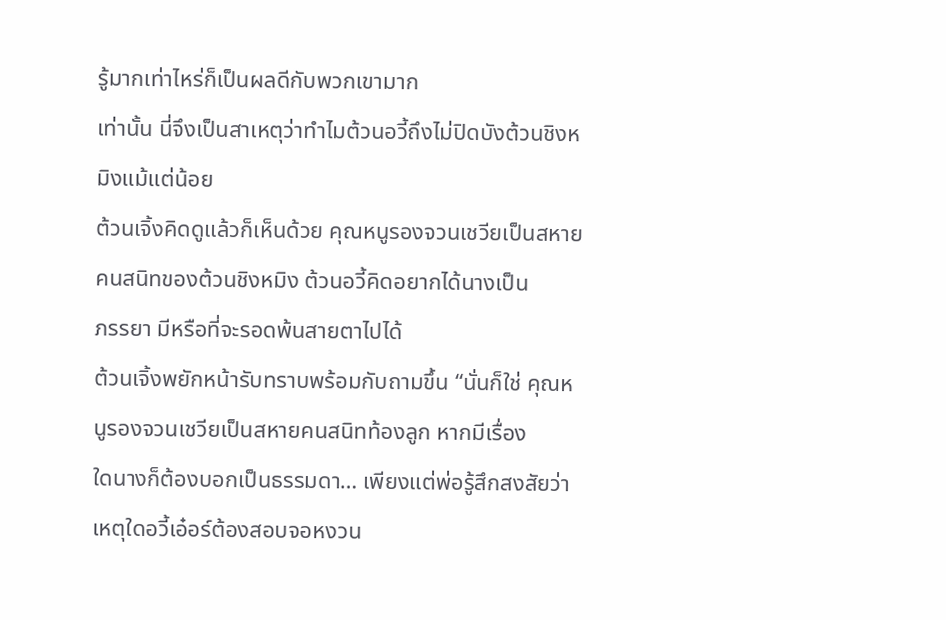รู้มากเท่าไหร่ก็เป็นผลดีกับพวกเขามาก
เท่านั้น นี่จึงเป็นสาเหตุว่าทำไมต้วนอวี้ถึงไม่ปิดบังต้วนชิงหมิงแม้แต่น้อย
ต้วนเจิ้งคิดดูแล้วก็เห็นด้วย คุณหนูรองจวนเชวียเป็นสหายคนสนิทของต้วนชิงหมิง ต้วนอวี้คิดอยากได้นางเป็น
ภรรยา มีหรือที่จะรอดพ้นสายตาไปได้
ต้วนเจิ้งพยักหน้ารับทราบพร้อมกับถามขึ้น “นั่นก็ใช่ คุณหนูรองจวนเชวียเป็นสหายคนสนิทท้องลูก หากมีเรื่อง
ใดนางก็ต้องบอกเป็นธรรมดา… เพียงแต่พ่อรู้สึกสงสัยว่าเหตุใดอวี้เอ๋อร์ต้องสอบจอหงวน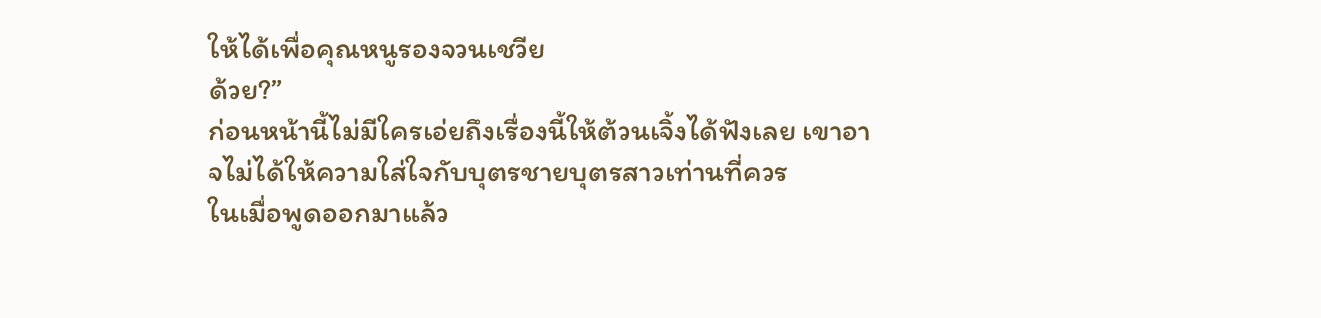ให้ได้เพื่อคุณหนูรองจวนเชวีย
ด้วย?”
ก่อนหน้านี้ไม่มีใครเอ่ยถึงเรื่องนี้ให้ต้วนเจิ้งได้ฟังเลย เขาอาจไม่ได้ให้ความใส่ใจกับบุตรชายบุตรสาวเท่านที่ควร
ในเมื่อพูดออกมาแล้ว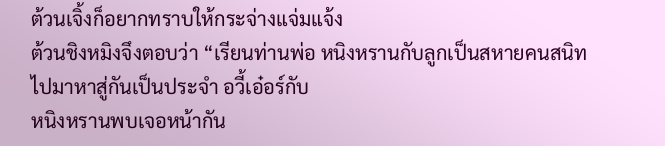ต้วนเจิ้งก็อยากทราบให้กระจ่างแจ่มแจ้ง
ต้วนชิงหมิงจึงตอบว่า “เรียนท่านพ่อ หนิงหรานกับลูกเป็นสหายคนสนิท ไปมาหาสู่กันเป็นประจำ อวี้เอ๋อร์กับ
หนิงหรานพบเจอหน้ากัน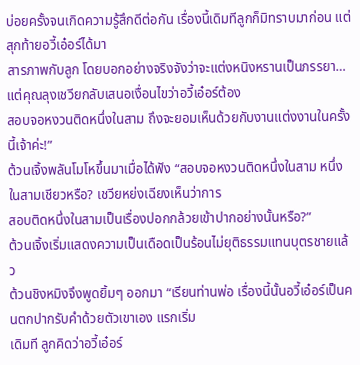บ่อยครั้งจนเกิดความรู้สึกดีต่อกัน เรื่องนี้เดิมทีลูกก็มิทราบมาก่อน แต่สุกท้ายอวี้เอ๋อร์ได้มา
สารภาพกับลูก โดยบอกอย่างจริงจังว่าจะแต่งหนิงหรานเป็นภรรยา… แต่คุณลุงเชวียกลับเสนอเงื่อนไขว่าอวี้เอ๋อร์ต้อง
สอบจอหงวนติดหนึ่งในสาม ถึงจะยอมเห็นด้วยกับงานแต่งงานในครั้งนี้เจ้าค่ะ!”
ต้วนเจิ้งพลันโมโหขึ้นมาเมื่อได้ฟัง “สอบจอหงวนติดหนึ่งในสาม หนึ่งในสามเชียวหรือ? เชวียหย่งเฉียงเห็นว่าการ
สอบติดหนึ่งในสามเป็นเรื่องปอกกล้วยเข้าปากอย่างนั้นหรือ?”
ต้วนเจิ้งเริ่มแสดงความเป็นเดือดเป็นร้อนไม่ยุติธรรมแทนบุตรชายแล้ว
ต้วนชิงหมิงจึงพูดยิ้มๆ ออกมา “เรียนท่านพ่อ เรื่องนี้นั้นอวี้เอ๋อร์เป็นคนตกปากรับคำด้วยตัวเขาเอง แรกเริ่ม
เดิมที ลูกคิดว่าอวี้เอ๋อร์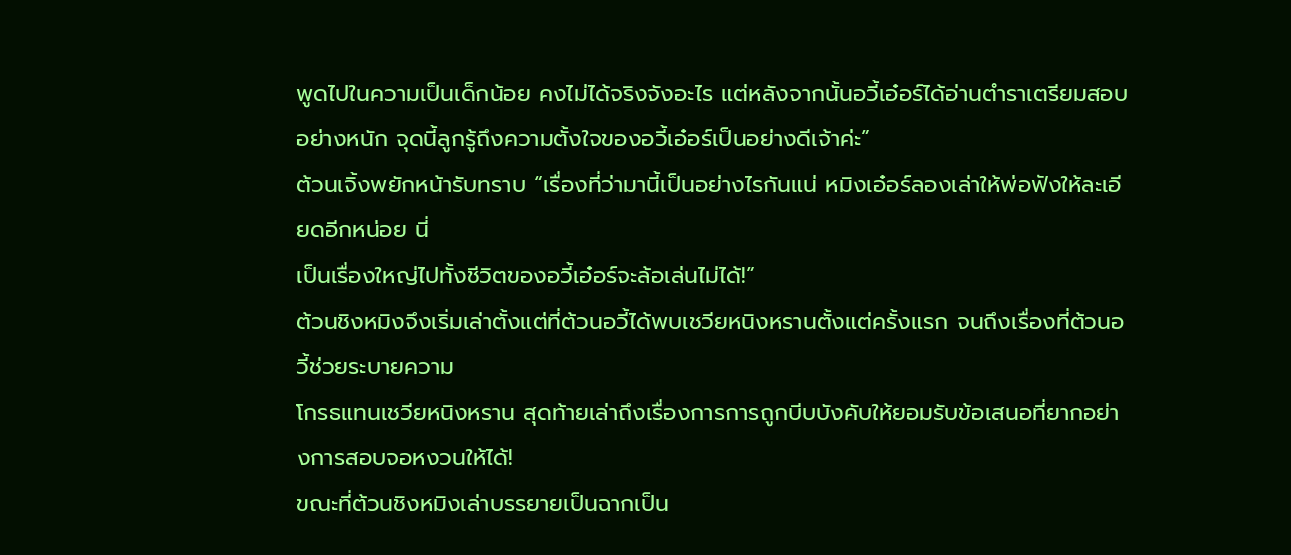พูดไปในความเป็นเด็กน้อย คงไม่ได้จริงจังอะไร แต่หลังจากนั้นอวี้เอ๋อร์ได้อ่านตำราเตรียมสอบ
อย่างหนัก จุดนี้ลูกรู้ถึงความตั้งใจของอวี้เอ๋อร์เป็นอย่างดีเจ้าค่ะ”
ต้วนเจิ้งพยักหน้ารับทราบ “เรื่องที่ว่ามานี้เป็นอย่างไรกันแน่ หมิงเอ๋อร์ลองเล่าให้พ่อฟังให้ละเอียดอีกหน่อย นี่
เป็นเรื่องใหญ่ไปทั้งชีวิตของอวี้เอ๋อร์จะล้อเล่นไม่ได้!”
ต้วนชิงหมิงจึงเริ่มเล่าตั้งแต่ที่ต้วนอวี้ได้พบเชวียหนิงหรานตั้งแต่ครั้งแรก จนถึงเรื่องที่ต้วนอวี้ช่วยระบายความ
โกรธแทนเชวียหนิงหราน สุดท้ายเล่าถึงเรื่องการการถูกบีบบังคับให้ยอมรับข้อเสนอที่ยากอย่างการสอบจอหงวนให้ได้!
ขณะที่ต้วนชิงหมิงเล่าบรรยายเป็นฉากเป็น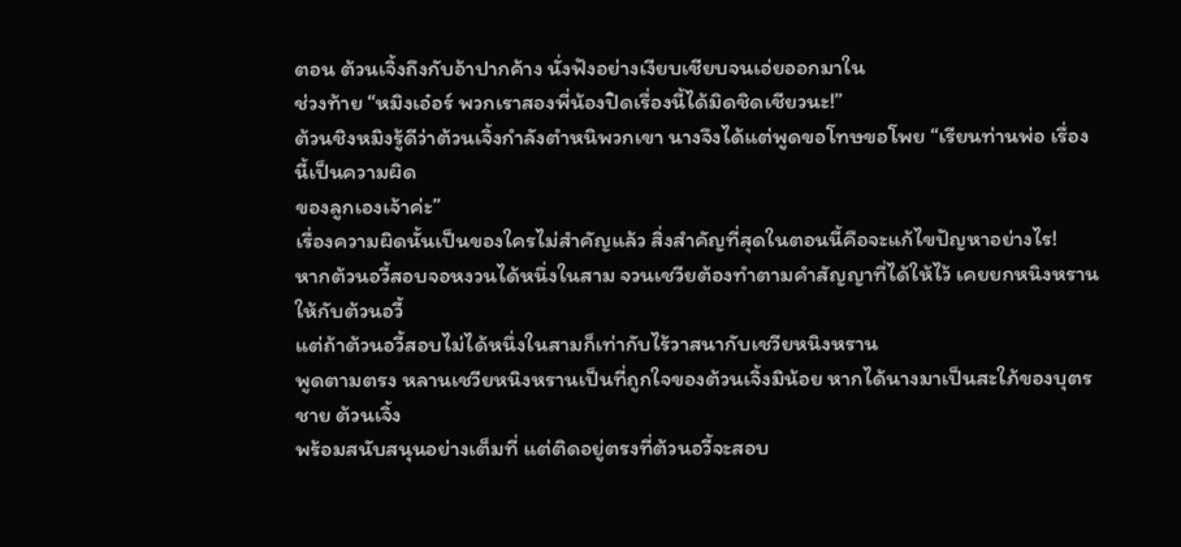ตอน ต้วนเจิ้งถึงกับอ้าปากค้าง นั่งฟังอย่างเงียบเชียบจนเอ่ยออกมาใน
ช่วงท้าย “หมิงเอ๋อร์ พวกเราสองพี่น้องปิดเรื่องนี้ได้มิดชิดเชียวนะ!”
ต้วนชิงหมิงรู้ดีว่าต้วนเจิ้งกำลังตำหนิพวกเขา นางจึงได้แต่พูดขอโทษขอโพย “เรียนท่านพ่อ เรื่องนี้เป็นความผิด
ของลูกเองเจ้าค่ะ”
เรื่องความผิดนั้นเป็นของใครไม่สำคัญแล้ว สิ่งสำคัญที่สุดในตอนนี้คือจะแก้ไขปัญหาอย่างไร!
หากต้วนอวี้สอบจอหงวนได้หนึ่งในสาม จวนเชวียต้องทำตามคำสัญญาที่ได้ให้ไว้ เคยยกหนิงหรานให้กับต้วนอวี้
แต่ถ้าต้วนอวี้สอบไม่ได้หนึ่งในสามก็เท่ากับไร้วาสนากับเชวียหนิงหราน
พูดตามตรง หลานเชวียหนิงหรานเป็นที่ถูกใจของต้วนเจิ้งมิน้อย หากได้นางมาเป็นสะใภ้ของบุตรชาย ต้วนเจิ้ง
พร้อมสนับสนุนอย่างเต็มที่ แต่ติดอยู่ตรงที่ต้วนอวี้จะสอบ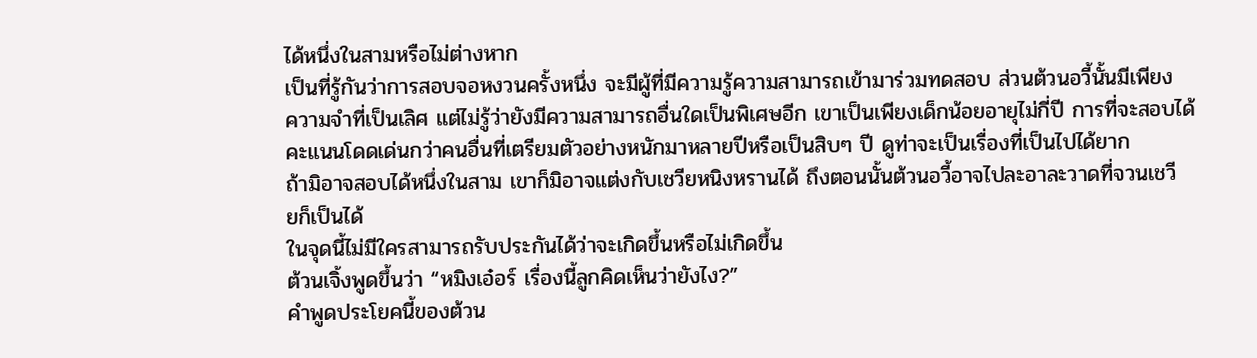ได้หนึ่งในสามหรือไม่ต่างหาก
เป็นที่รู้กันว่าการสอบจอหงวนครั้งหนึ่ง จะมีผู้ที่มีความรู้ความสามารถเข้ามาร่วมทดสอบ ส่วนต้วนอวี้นั้นมีเพียง
ความจำที่เป็นเลิศ แต่ไม่รู้ว่ายังมีความสามารถอื่นใดเป็นพิเศษอีก เขาเป็นเพียงเด็กน้อยอายุไม่กี่ปี การที่จะสอบได้
คะแนนโดดเด่นกว่าคนอื่นที่เตรียมตัวอย่างหนักมาหลายปีหรือเป็นสิบๆ ปี ดูท่าจะเป็นเรื่องที่เป็นไปได้ยาก
ถ้ามิอาจสอบได้หนึ่งในสาม เขาก็มิอาจแต่งกับเชวียหนิงหรานได้ ถึงตอนนั้นต้วนอวี้อาจไปละอาละวาดที่จวนเชวี
ยก็เป็นได้
ในจุดนี้ไม่มีใครสามารถรับประกันได้ว่าจะเกิดขึ้นหรือไม่เกิดขึ้น
ต้วนเจิ้งพูดขึ้นว่า “หมิงเอ๋อร์ เรื่องนี้ลูกคิดเห็นว่ายังไง?”
คำพูดประโยคนี้ของต้วน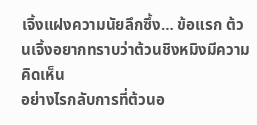เจิ้งแฝงความนัยลึกซึ้ง… ข้อแรก ต้วนเจิ้งอยากทราบว่าต้วนชิงหมิงมีความคิดเห็น
อย่างไรกลับการที่ต้วนอ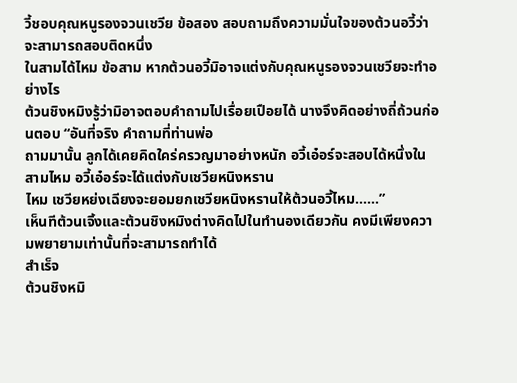วี้ชอบคุณหนูรองจวนเชวีย ข้อสอง สอบถามถึงความมั่นใจของต้วนอวี้ว่าจะสามารถสอบติดหนึ่ง
ในสามได้ไหม ข้อสาม หากต้วนอวี้มิอาจแต่งกับคุณหนูรองจวนเชวียจะทำอย่างไร
ต้วนชิงหมิงรู้ว่ามิอาจตอบคำถามไปเรื่อยเปือยได้ นางจึงคิดอย่างถี่ถ้วนก่อนตอบ “อันที่จริง คำถามที่ท่านพ่อ
ถามมานั้น ลูกได้เคยคิดใคร่ครวญมาอย่างหนัก อวี้เอ๋อร์จะสอบได้หนึ่งในสามไหม อวี้เอ๋อร์จะได้แต่งกับเชวียหนิงหราน
ไหม เชวียหย่งเฉียงจะยอมยกเชวียหนิงหรานให้ต้วนอวี้ไหม……”
เห็นทีต้วนเจิ้งและต้วนชิงหมิงต่างคิดไปในทำนองเดียวกัน คงมีเพียงความพยายามเท่านั้นที่จะสามารถทำได้
สำเร็จ
ต้วนชิงหมิ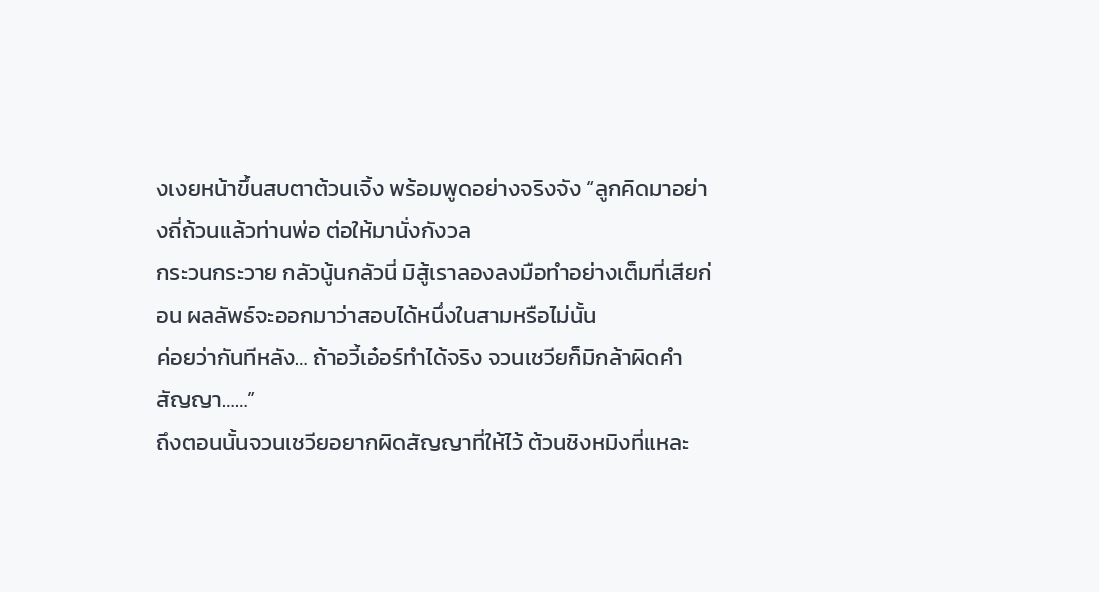งเงยหน้าขึ้นสบตาต้วนเจิ้ง พร้อมพูดอย่างจริงจัง “ลูกคิดมาอย่างถี่ถ้วนแล้วท่านพ่อ ต่อให้มานั่งกังวล
กระวนกระวาย กลัวนู้นกลัวนี่ มิสู้เราลองลงมือทำอย่างเต็มที่เสียก่อน ผลลัพธ์จะออกมาว่าสอบได้หนึ่งในสามหรือไม่นั้น
ค่อยว่ากันทีหลัง… ถ้าอวี้เอ๋อร์ทำได้จริง จวนเชวียก็มิกล้าผิดคำสัญญา……”
ถึงตอนนั้นจวนเชวียอยากผิดสัญญาที่ให้ไว้ ต้วนชิงหมิงที่แหละ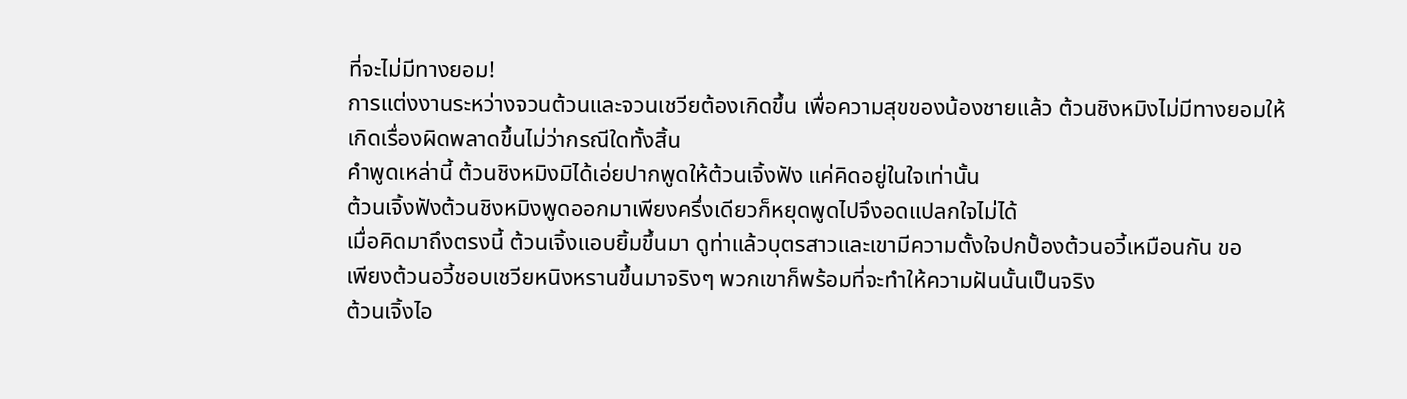ที่จะไม่มีทางยอม!
การแต่งงานระหว่างจวนต้วนและจวนเชวียต้องเกิดขึ้น เพื่อความสุขของน้องชายแล้ว ต้วนชิงหมิงไม่มีทางยอมให้
เกิดเรื่องผิดพลาดขึ้นไม่ว่ากรณีใดทั้งสิ้น
คำพูดเหล่านี้ ต้วนชิงหมิงมิได้เอ่ยปากพูดให้ต้วนเจิ้งฟัง แค่คิดอยู่ในใจเท่านั้น
ต้วนเจิ้งฟังต้วนชิงหมิงพูดออกมาเพียงครึ่งเดียวก็หยุดพูดไปจึงอดแปลกใจไม่ได้
เมื่อคิดมาถึงตรงนี้ ต้วนเจิ้งแอบยิ้มขึ้นมา ดูท่าแล้วบุตรสาวและเขามีความตั้งใจปกปั้องต้วนอวี้เหมือนกัน ขอ
เพียงต้วนอวี้ชอบเชวียหนิงหรานขึ้นมาจริงๆ พวกเขาก็พร้อมที่จะทำให้ความฝันนั้นเป็นจริง
ต้วนเจิ้งไอ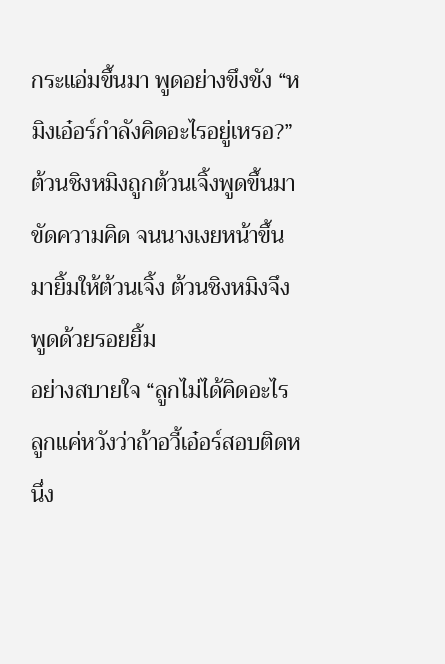กระแอ่มขึ้นมา พูดอย่างขึงขัง “หมิงเอ๋อร์กำลังคิดอะไรอยู่เหรอ?”
ต้วนชิงหมิงถูกต้วนเจิ้งพูดขึ้นมาขัดความคิด จนนางเงยหน้าขึ้นมายิ้มให้ต้วนเจิ้ง ต้วนชิงหมิงจึงพูดด้วยรอยยิ้ม
อย่างสบายใจ “ลูกไม่ได้คิดอะไร ลูกแค่หวังว่าถ้าอวี้เอ๋อร์สอบติดหนึ่ง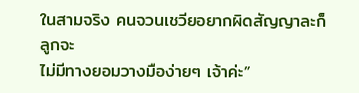ในสามจริง คนจวนเชวียอยากผิดสัญญาละก็ ลูกจะ
ไม่มีทางยอมวางมือง่ายๆ เจ้าค่ะ”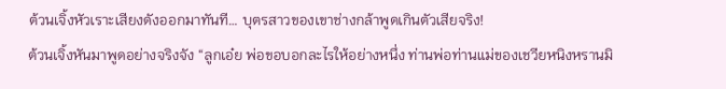ต้วนเจิ้งหัวเราะเสียงดังออกมาทันที… บุตรสาวของเขาช่างกล้าพูดเกินตัวเสียจริง!
ต้วนเจิ้งหันมาพูดอย่างจริงจัง “ลูกเอ๋ย พ่อขอบอกละไรให้อย่างหนึ่ง ท่านพ่อท่านแม่ของเชวียหนิงหรานมิ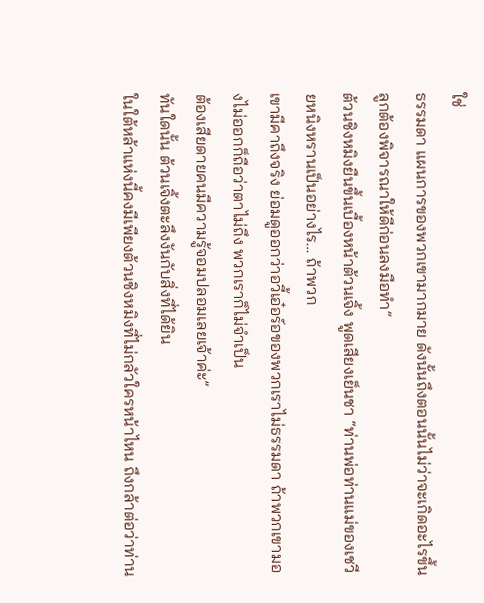ใช่
ธรรมดา แผนการของพวกเขามากมาย ดังนั้นถึงตอนนั้นไม่ว่าจะเกิดอะไรขึ้น ลูกต้องพิจารณาให้ดีก่อนลงมือทำ”
ต้วนชิงหมิงยืนขึ้นเบื้องหน้าต้วนเจิ้ง พูดเสียงเย็นชา “ท่านพ่อท่านแม่ของเชวียหนิงหรานเป็นอย่างไร… ถ้าพวก
เขามีคาถึงจริง ย่อมดูออกว่าอวี้เอ๋อร์อของพวกเราไม่ธรรมดา ถ้าพวกเขามองไม่ออกก็ถือว่าตาไม่ถึง พวกเราก็ไม่จำเป็น
ต้องเสียดายคนมีความรู้จอมปลอมเลยเจ้าค่ะ”
ทันใดนั้น ต้วนเจิ้งตะลึงงันกับสิ่งที่ได้ยิน
ในใต้หล้าแห่งนี้คงมีเพียงต้วนชิงหมิงที่ไม่กลัวใครหน้าไหน ถึงกล้าต่อว่าท่าน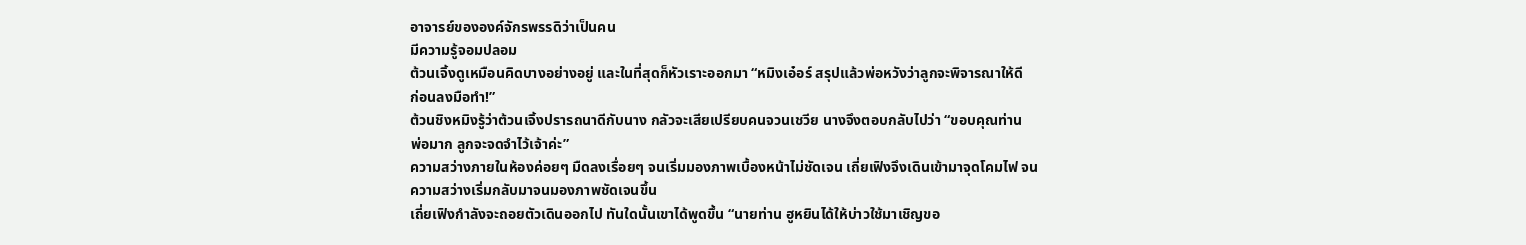อาจารย์ขององค์จักรพรรดิว่าเป็นคน
มีความรู้จอมปลอม
ต้วนเจิ้งดูเหมือนคิดบางอย่างอยู่ และในที่สุดก็หัวเราะออกมา “หมิงเอ๋อร์ สรุปแล้วพ่อหวังว่าลูกจะพิจารณาให้ดี
ก่อนลงมือทำ!”
ต้วนชิงหมิงรู้ว่าต้วนเจิ้งปรารถนาดีกับนาง กลัวจะเสียเปรียบคนจวนเชวีย นางจึงตอบกลับไปว่า “ขอบคุณท่าน
พ่อมาก ลูกจะจดจำไว้เจ้าค่ะ”
ความสว่างภายในห้องค่อยๆ มืดลงเรื่อยๆ จนเริ่มมองภาพเบื้องหน้าไม่ชัดเจน เถี่ยเฟิงจึงเดินเข้ามาจุดโคมไฟ จน
ความสว่างเริ่มกลับมาจนมองภาพชัดเจนขึ้น
เถี่ยเฟิงกำลังจะถอยตัวเดินออกไป ทันใดนั้นเขาได้พูดขึ้น “นายท่าน ฮูหยินได้ให้บ่าวใช้มาเชิญขอ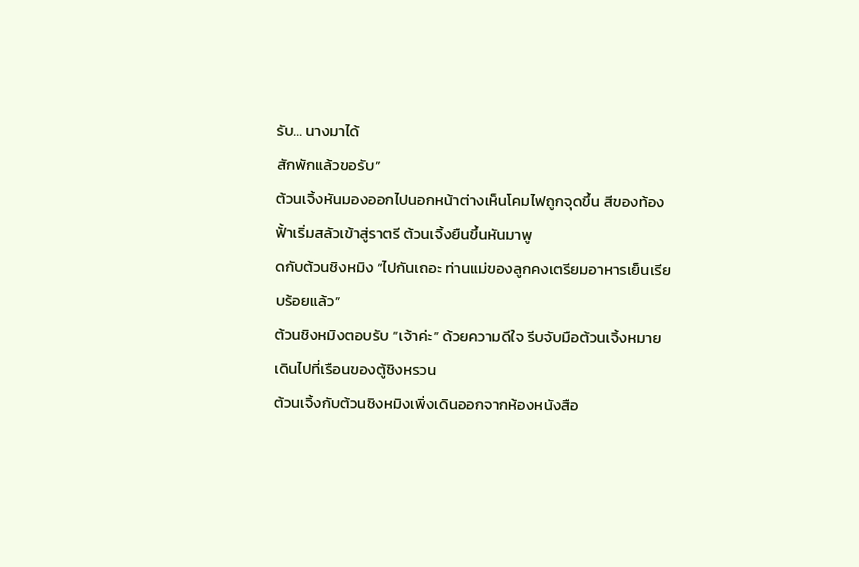รับ… นางมาได้
สักพักแล้วขอรับ”
ต้วนเจิ้งหันมองออกไปนอกหน้าต่างเห็นโคมไฟถูกจุดขึ้น สีของท้องฟั้าเริ่มสลัวเข้าสู่ราตรี ต้วนเจิ้งยืนขึ้นหันมาพู
ดกับต้วนชิงหมิง “ไปกันเถอะ ท่านแม่ของลูกคงเตรียมอาหารเย็นเรียบร้อยแล้ว”
ต้วนชิงหมิงตอบรับ “เจ้าค่ะ” ด้วยความดีใจ รีบจับมือต้วนเจิ้งหมายเดินไปที่เรือนของตู้ชิงหรวน
ต้วนเจิ้งกับต้วนชิงหมิงเพิ่งเดินออกจากห้องหนังสือ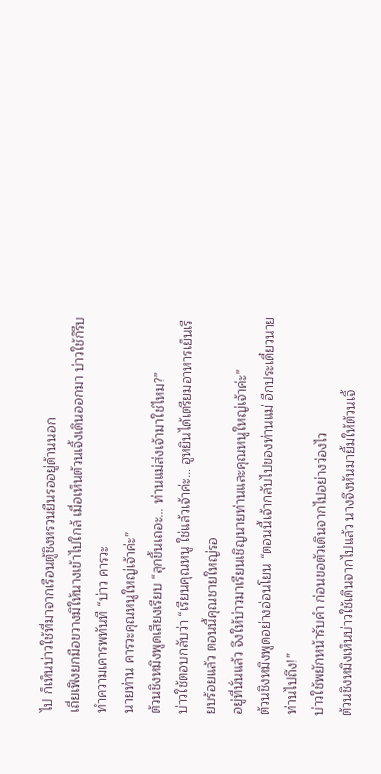ไป ก็เห็นบ่าวใช้ที่มาจากเรือนตู้ชิงหรวนยืนรออยู่ด้านนอก
เถี่ยเฟิงยกมือขวางมิให้นางเข้าไปใกล้ เมื่อเห็นต้วนเจิ้งเดินออกมา บ่าวใช้ก็รีบทำความเคารพทันที “บ่าว คารวะ
นายท่าน คารวะคุณหนูใหญ่เจ้าค่ะ”
ต้วนชิงหมิงพูดเสียงเรียบ “ลุกขึ้นเถอะ… ท่านแม่ส่งเจ้ามาใช่ไหม?”
บ่าวใช้ตอบกลับว่า “เรียนคุณหนู ใช่แล้วเจ้าค่ะ… ฮูหยินได้เตรียมอาหารเย็นเรียบร้อยแล้ว ตอนนี้คุณชายใหญ่รอ
อยู่ที่นั่นแล้ว จึงให้บ่าวมาเรียนเชิญนายท่านและคุณหนูใหญ่เจ้าค่ะ”
ต้วนชิงหมิงพูดอย่างอ่อนโยน “ตอนนี้เจ้ากลับไปของท่านแม่ อีกประเดี๋ยวนายท่านไปถึง!”
บ่าวใช้พยักหน้ารับคำ ก่อนขอตัวเดินจากไปอย่างว่องไว
ต้วนชิงหมิงเห็นบ่าวใช้เดินจากไปแล้ว นางจึงหันมายิ้มให้ต้วนเจิ้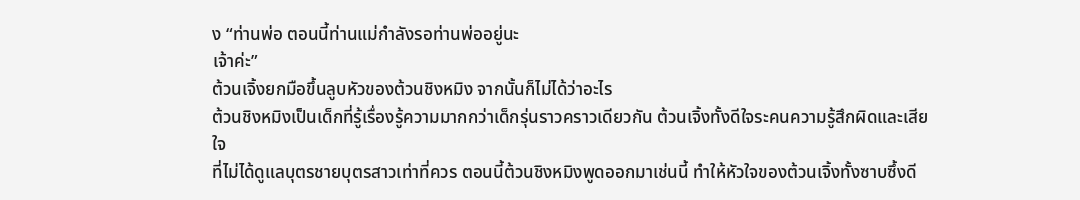ง “ท่านพ่อ ตอนนี้ท่านแม่กำลังรอท่านพ่ออยู่นะ
เจ้าค่ะ”
ต้วนเจิ้งยกมือขึ้นลูบหัวของต้วนชิงหมิง จากนั้นก็ไม่ได้ว่าอะไร
ต้วนชิงหมิงเป็นเด็กที่รู้เรื่องรู้ความมากกว่าเด็กรุ่นราวคราวเดียวกัน ต้วนเจิ้งทั้งดีใจระคนความรู้สึกผิดและเสียใจ
ที่ไม่ได้ดูแลบุตรชายบุตรสาวเท่าที่ควร ตอนนี้ต้วนชิงหมิงพูดออกมาเช่นนี้ ทำให้หัวใจของต้วนเจิ้งทั้งซาบซึ้งดี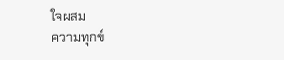ใจผสม
ความทุกข์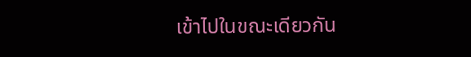เข้าไปในขณะเดียวกัน